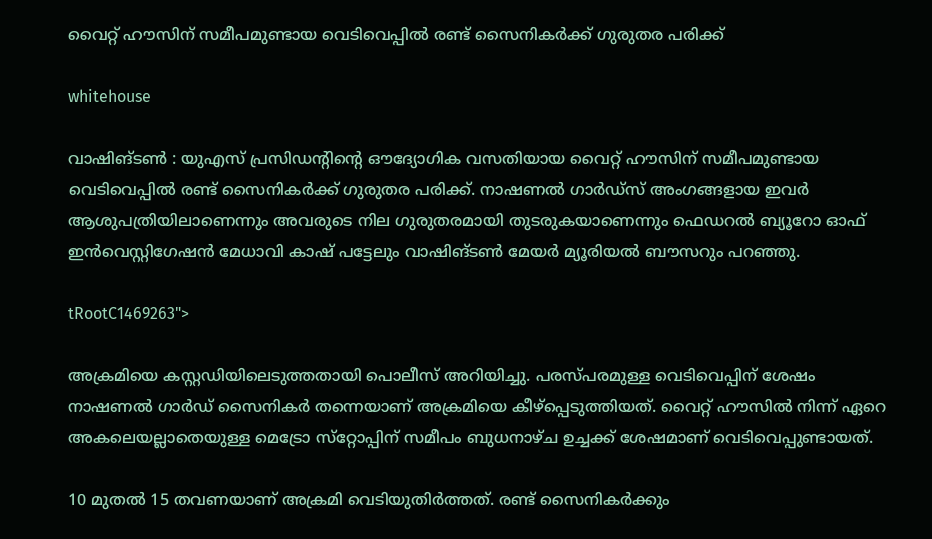വൈറ്റ് ഹൗസിന് സമീപമുണ്ടായ വെടിവെപ്പിൽ രണ്ട് സൈനികർക്ക് ഗുരുതര പരിക്ക്

whitehouse

വാഷിങ്ടൺ : യുഎസ് പ്രസിഡന്റിന്റെ ഔദ്യോഗിക വസതിയായ വൈറ്റ് ഹൗസിന് സമീപമുണ്ടായ വെടിവെപ്പിൽ രണ്ട് സൈനികർക്ക് ഗുരുതര പരിക്ക്. നാഷണൽ ഗാർഡ്‌സ് അംഗങ്ങളായ ഇവർ ആശുപത്രിയിലാണെന്നും അവരുടെ നില ഗുരുതരമായി തുടരുകയാണെന്നും ഫെഡറൽ ബ്യൂറോ ഓഫ് ഇൻവെസ്റ്റിഗേഷൻ മേധാവി കാഷ് പട്ടേലും വാഷിങ്ടൺ മേയർ മ്യൂരിയൽ ബൗസറും പറഞ്ഞു.

tRootC1469263">

അക്രമിയെ കസ്റ്റഡിയിലെടുത്തതായി പൊലീസ് അറിയിച്ചു. പരസ്പരമുള്ള വെടിവെപ്പിന് ശേഷം നാഷണൽ ഗാർഡ് സൈനികർ തന്നെയാണ് അക്രമിയെ കീഴ്‌പ്പെടുത്തിയത്. വൈറ്റ് ഹൗസിൽ നിന്ന് ഏറെ അകലെയല്ലാതെയുള്ള മെട്രോ സ്‌റ്റോപ്പിന് സമീപം ബുധനാഴ്ച ഉച്ചക്ക് ശേഷമാണ് വെടിവെപ്പുണ്ടായത്.

10 മുതൽ 15 തവണയാണ് അക്രമി വെടിയുതിർത്തത്. രണ്ട് സൈനികർക്കും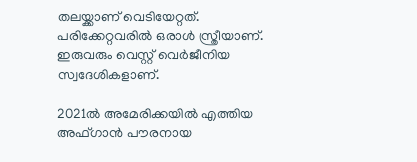തലയ്ക്കാണ് വെടിയേറ്റത്. പരിക്കേറ്റവരിൽ ഒരാൾ സ്ത്രീയാണ്. ഇരുവരും വെസ്റ്റ് വെർജീനിയ സ്വദേശികളാണ്.

2021ൽ അമേരിക്കയിൽ എത്തിയ അഫ്ഗാൻ പൗരനായ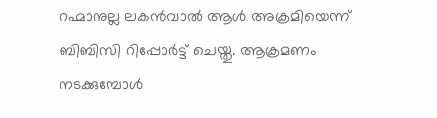റഹ്മാനുല്ല ലകൻവാൽ ആൾ അക്രമിയെന്ന് ബിബിസി റിപ്പോർട്ട് ചെയ്തു. ആക്രമണം നടക്കുമ്പോൾ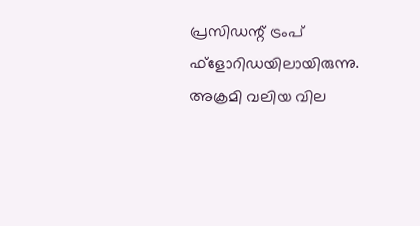പ്രസിഡന്റ് ട്രംപ് ഫ്‌ളോറിഡയിലായിരുന്നു. അക്രമി വലിയ വില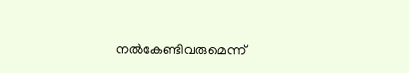നൽകേണ്ടിവരുമെന്ന്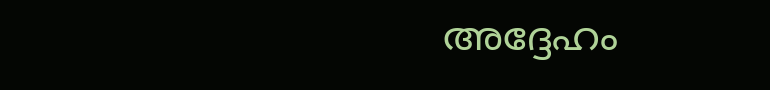അദ്ദേഹം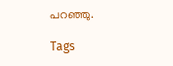പറഞ്ഞു.

Tags